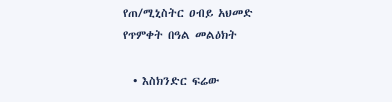የጠ/ሚኒስትር ዐብይ አህመድ የጥምቀት በዓል መልዕክት

  • እስክንድር ፍሬው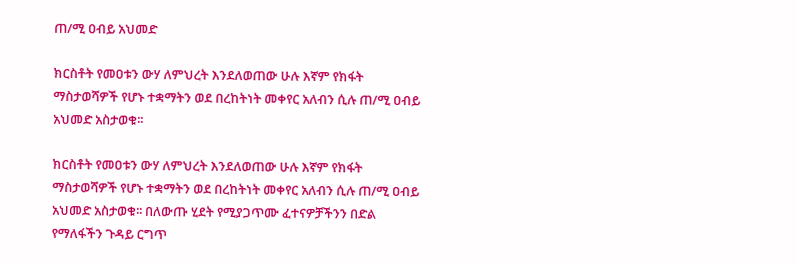ጠ/ሚ ዐብይ አህመድ

ክርስቶት የመዐቱን ውሃ ለምህረት እንደለወጠው ሁሉ እኛም የክፋት ማስታወሻዎች የሆኑ ተቋማትን ወደ በረከትነት መቀየር አለብን ሲሉ ጠ/ሚ ዐብይ አህመድ አስታወቁ፡፡

ክርስቶት የመዐቱን ውሃ ለምህረት እንደለወጠው ሁሉ እኛም የክፋት ማስታወሻዎች የሆኑ ተቋማትን ወደ በረከትነት መቀየር አለብን ሲሉ ጠ/ሚ ዐብይ አህመድ አስታወቁ፡፡ በለውጡ ሂደት የሚያጋጥሙ ፈተናዎቻችንን በድል የማለፋችን ጉዳይ ርግጥ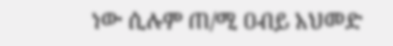ነው ሲሉም ጠ/ሚ ዐብይ አህመድ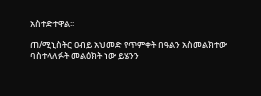አስተድተዋል፡፡

ጠ/ሚኒስትር ዐብይ አህመድ የጥምቀት በዓልን አስመልክተው ባስተላለፉት መልዕክት ነው ይሄንን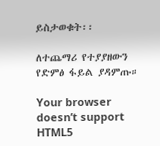ይስታወቁት፡፡

ለተጨማሪ የተያያዘውን የድምፅ ፋይል ያዳምጡ።

Your browser doesn’t support HTML5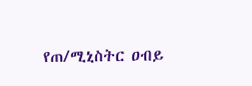የጠ/ሚኒስትር ዐብይ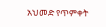አህመድ የጥምቀት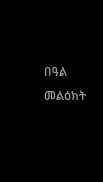በዓል መልዕክት